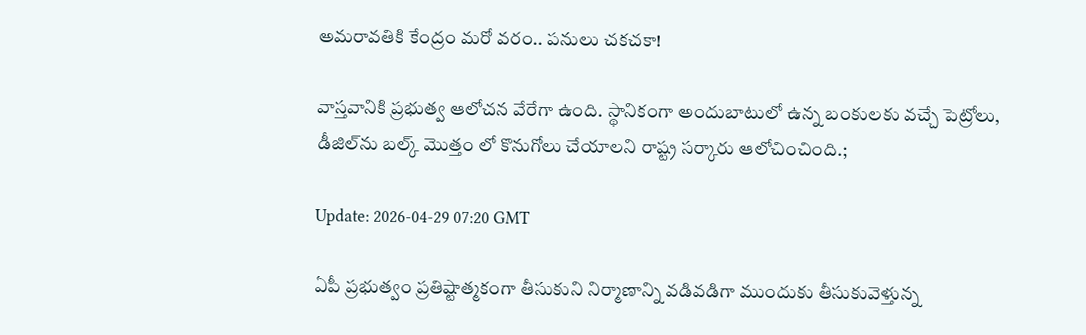అమ‌రావ‌తికి కేంద్రం మ‌రో వ‌రం.. ప‌నులు చ‌క‌చ‌కా!

వాస్త‌వానికి ప్ర‌భుత్వ ఆలోచ‌న వేరేగా ఉంది. స్థానికంగా అందుబాటులో ఉన్న బంకులకు వ‌చ్చే పెట్రోలు, డీజిల్‌ను బ‌ల్క్ మొత్తం లో కొనుగోలు చేయాల‌ని రాష్ట్ర స‌ర్కారు ఆలోచించింది.;

Update: 2026-04-29 07:20 GMT

ఏపీ ప్ర‌భుత్వం ప్ర‌తిష్టాత్మ‌కంగా తీసుకుని నిర్మాణాన్ని వ‌డివ‌డిగా ముందుకు తీసుకువెళ్తున్న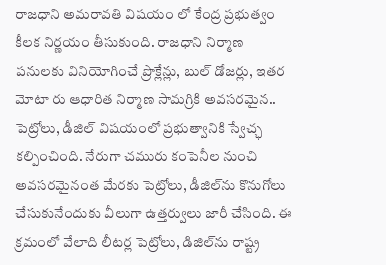రాజ‌ధాని అమ‌రావ‌తి విష‌యం లో కేంద్ర ప్ర‌భుత్వం కీల‌క నిర్ణ‌యం తీసుకుంది. రాజ‌ధాని నిర్మాణ ప‌నుల‌కు వినియోగించే ప్రొక్లేన్లు, బుల్ డోజ‌ర్లు, ఇత‌ర మోటా రు ఆధారిత నిర్మాణ సామ‌గ్రికి అవ‌స‌రమైన‌.. పెట్రోలు, డీజిల్ విష‌యంలో ప్ర‌భుత్వానికి స్వేచ్ఛ క‌ల్పించింది. నేరుగా చ‌మురు కంపెనీల నుంచి అవ‌స‌ర‌మైనంత మేర‌కు పెట్రోలు, డీజిల్‌ను కొనుగోలు చేసుకునేందుకు వీలుగా ఉత్త‌ర్వులు జారీ చేసింది. ఈ క్ర‌మంలో వేలాది లీట‌ర్ల పెట్రోలు, డిజిల్‌ను రాష్ట్ర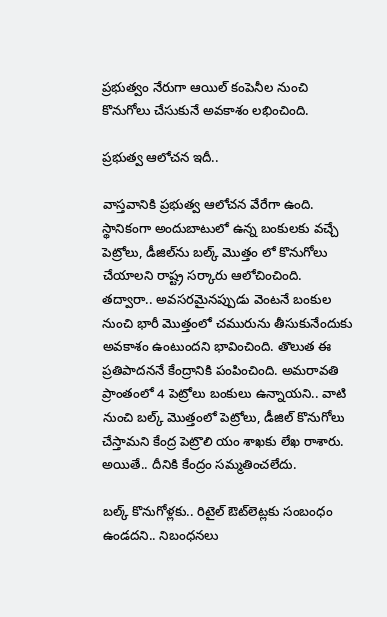ప్ర‌భుత్వం నేరుగా ఆయిల్ కంపెనీల నుంచి కొనుగోలు చేసుకునే అవ‌కాశం ల‌భించింది.

ప్ర‌భుత్వ ఆలోచ‌న ఇదీ..

వాస్త‌వానికి ప్ర‌భుత్వ ఆలోచ‌న వేరేగా ఉంది. స్థానికంగా అందుబాటులో ఉన్న బంకులకు వ‌చ్చే పెట్రోలు, డీజిల్‌ను బ‌ల్క్ మొత్తం లో కొనుగోలు చేయాల‌ని రాష్ట్ర స‌ర్కారు ఆలోచించింది. త‌ద్వారా.. అవ‌స‌ర‌మైన‌ప్పుడు వెంట‌నే బంకుల నుంచి భారీ మొత్తంలో చ‌మురును తీసుకునేందుకు అవ‌కాశం ఉంటుంద‌ని భావించింది. తొలుత ఈ ప్రతిపాద‌న‌నే కేంద్రానికి పంపించింది. అమ‌రావ‌తి ప్రాంతంలో 4 పెట్రోలు బంకులు ఉన్నాయ‌ని.. వాటి నుంచి బ‌ల్క్ మొత్తంలో పెట్రోలు, డీజిల్ కొనుగోలు చేస్తామ‌ని కేంద్ర పెట్రొలి యం శాఖ‌కు లేఖ రాశారు. అయితే.. దీనికి కేంద్రం స‌మ్మ‌తించ‌లేదు.

బ‌ల్క్ కొనుగోళ్ల‌కు.. రిటైల్ ఔట్‌లెట్ల‌కు సంబంధం ఉండ‌ద‌ని.. నిబంధ‌న‌లు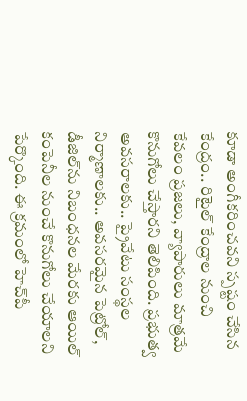కూడా అంగీక‌రించ‌వ‌ని స్ప‌ష్టం చేసిన కేంద్రం.. రిటైల్ కేంద్రాల నుంచి కేవ‌లం ప్ర‌జ‌లు, వ్యాపారులు మాత్ర‌మే కొనుగోలు చేస్తార‌ని తెలిపింది. ప్ర‌భుత్వ అవ‌స‌రాల‌కు.. ప్రైవేటు సంస్థ‌ల నిర్మాణాల‌కు.. అవ‌స‌ర‌మైన పెట్రోల్‌, డీజిల్‌ను నిబంధ‌న‌ల మేర‌కు ఆయిల్ కంపెనీల నుంచే కొనుగోలు చేయాల‌ని పేర్కొంది. ఈ క్ర‌మంలో హెచ్‌పీ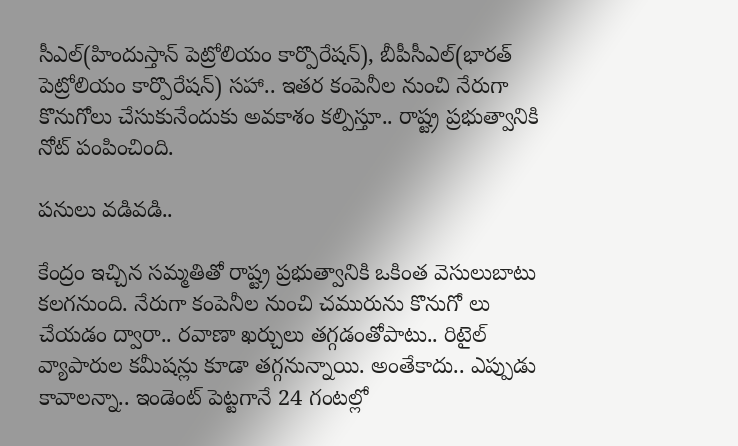సీఎల్‌(హిందుస్తాన్ పెట్రోలియం కార్పొరేష‌న్‌), బీపీసీఎల్‌(భార‌త్ పెట్రోలియం కార్పొరేష‌న్‌) స‌హా.. ఇత‌ర కంపెనీల నుంచి నేరుగా కొనుగోలు చేసుకునేందుకు అవ‌కాశం క‌ల్పిస్తూ.. రాష్ట్ర ప్ర‌భుత్వానికి నోట్ పంపించింది.

ప‌నులు వ‌డివ‌డి..

కేంద్రం ఇచ్చిన స‌మ్మ‌తితో రాష్ట్ర ప్ర‌భుత్వానికి ఒకింత వెసులుబాటు క‌ల‌గ‌నుంది. నేరుగా కంపెనీల నుంచి చ‌మురును కొనుగో లు చేయ‌డం ద్వారా.. ర‌వాణా ఖ‌ర్చులు త‌గ్గ‌డంతోపాటు.. రిటైల్ వ్యాపారుల క‌మీష‌న్లు కూడా త‌గ్గ‌నున్నాయి. అంతేకాదు.. ఎప్పుడు కావాల‌న్నా.. ఇండెంట్ పెట్ట‌గానే 24 గంటల్లో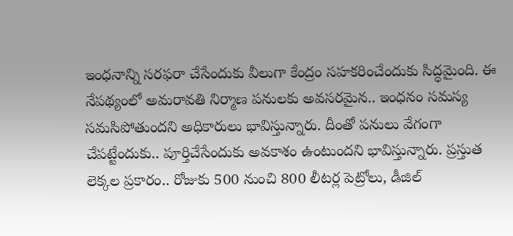ఇంధ‌నాన్ని స‌ర‌ఫ‌రా చేసేందుకు వీలుగా కేంద్రం స‌హ‌క‌రించేందుకు సిద్ధ‌మైంది. ఈ నేప‌థ్యంలో అమ‌రావ‌తి నిర్మాణ ప‌నుల‌కు అవ‌స‌ర‌మైన‌.. ఇంధ‌నం స‌మ‌స్య స‌మ‌సిపోతుంద‌ని అధికారులు భావిస్తున్నారు. దీంతో ప‌నులు వేగంగా చేప‌ట్టేందుకు.. పూర్తిచేసేందుకు అవ‌కాశం ఉంటుంద‌ని భావిస్తున్నారు. ప్ర‌స్తుత లెక్క‌ల ప్ర‌కారం.. రోజుకు 500 నుంచి 800 లీట‌ర్ల పెట్రోలు, డీజిల్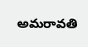అమ‌రావ‌తి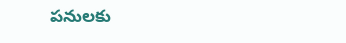ప‌నుల‌కు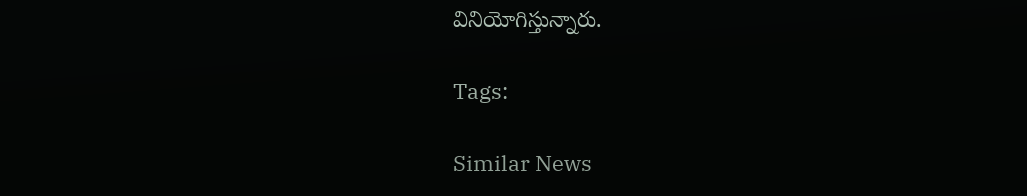వినియోగిస్తున్నారు.

Tags:

Similar News